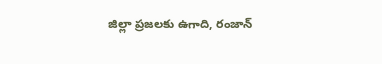జిల్లా ప్రజలకు ఉగాది, రంజాన్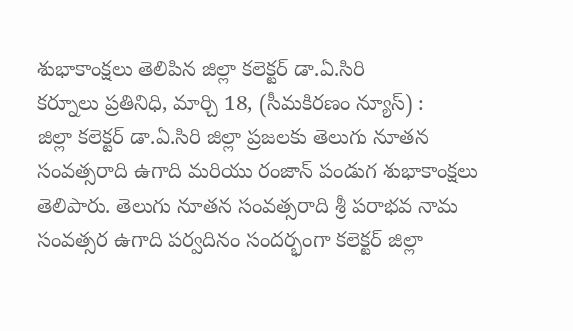శుభాకాంక్షలు తెలిపిన జిల్లా కలెక్టర్ డా.ఏ.సిరి
కర్నూలు ప్రతినిధి, మార్చి 18, (సీమకిరణం న్యూస్) :
జిల్లా కలెక్టర్ డా.ఏ.సిరి జిల్లా ప్రజలకు తెలుగు నూతన సంవత్సరాది ఉగాది మరియు రంజాన్ పండుగ శుభాకాంక్షలు తెలిపారు. తెలుగు నూతన సంవత్సరాది శ్రీ పరాభవ నామ సంవత్సర ఉగాది పర్వదినం సందర్భంగా కలెక్టర్ జిల్లా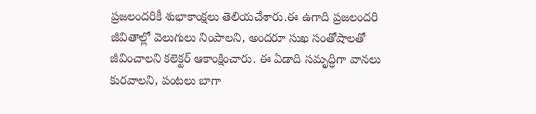ప్రజలందరికీ శుభాకాంక్షలు తెలియచేశారు.ఈ ఉగాది ప్రజలందరి జీవితాల్లో వెలుగులు నింపాలని, అందరూ సుఖ సంతోషాలతో జీవించాలని కలెక్టర్ ఆకాంక్షించారు. ఈ ఏడాది సమృద్ధిగా వానలు కురవాలని, పంటలు బాగా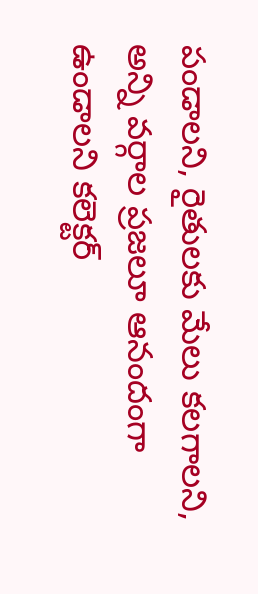పండాలని, రైతులకు మేలు కలగాలని, అన్ని వర్గాల ప్రజలూ ఆనందంగా ఉండాలని కలెక్టర్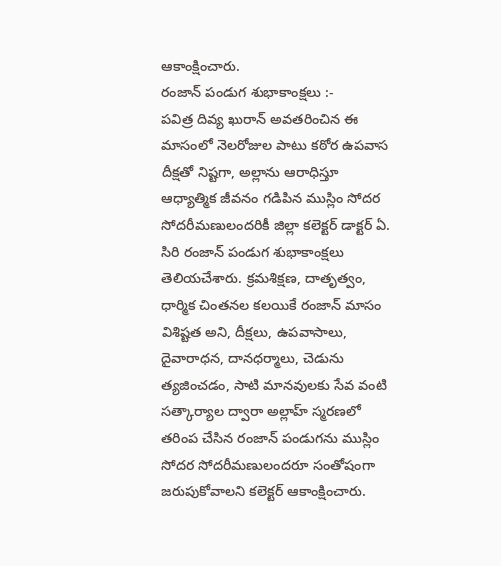ఆకాంక్షించారు.
రంజాన్ పండుగ శుభాకాంక్షలు :-
పవిత్ర దివ్య ఖురాన్ అవతరించిన ఈ మాసంలో నెలరోజుల పాటు కఠోర ఉపవాస దీక్షతో నిష్టగా, అల్లాను ఆరాధిస్తూ ఆధ్యాత్మిక జీవనం గడిపిన ముస్లిం సోదర సోదరీమణులందరికీ జిల్లా కలెక్టర్ డాక్టర్ ఏ. సిరి రంజాన్ పండుగ శుభాకాంక్షలు తెలియచేశారు. క్రమశిక్షణ, దాతృత్వం, ధార్మిక చింతనల కలయికే రంజాన్ మాసం విశిష్టత అని, దీక్షలు, ఉపవాసాలు, దైవారాధన, దానధర్మాలు, చెడును త్యజించడం, సాటి మానవులకు సేవ వంటి సత్కార్యాల ద్వారా అల్లాహ్ స్మరణలో తరింప చేసిన రంజాన్ పండుగను ముస్లిం సోదర సోదరీమణులందరూ సంతోషంగా జరుపుకోవాలని కలెక్టర్ ఆకాంక్షించారు.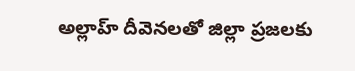అల్లాహ్ దీవెనలతో జిల్లా ప్రజలకు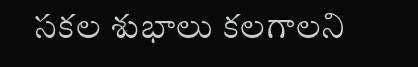సకల శుభాలు కలగాలని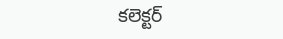కలెక్టర్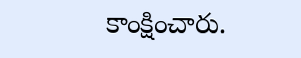కాంక్షించారు.